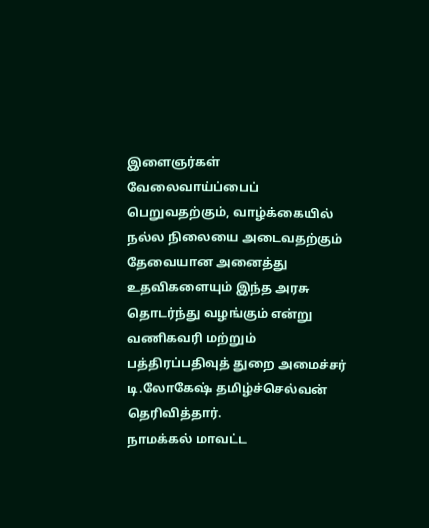இளைஞர்கள் வேலைவாய்ப்பைப் பெறுவதற்கும், வாழ்க்கையில் நல்ல நிலையை அடைவதற்கும் தேவையான அனைத்து உதவிகளையும் இந்த அரசு தொடர்ந்து வழங்கும் என்று வணிகவரி மற்றும் பத்திரப்பதிவுத் துறை அமைச்சர் டி.லோகேஷ் தமிழ்ச்செல்வன் தெரிவித்தார்.
நாமக்கல் மாவட்ட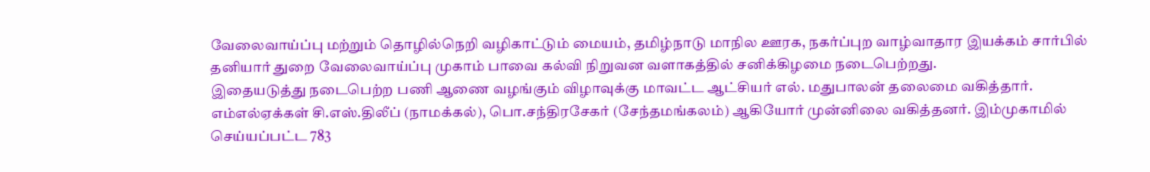வேலைவாய்ப்பு மற்றும் தொழில்நெறி வழிகாட்டும் மையம், தமிழ்நாடு மாநில ஊரக, நகர்ப்புற வாழ்வாதார இயக்கம் சார்பில் தனியார் துறை வேலைவாய்ப்பு முகாம் பாவை கல்வி நிறுவன வளாகத்தில் சனிக்கிழமை நடைபெற்றது.
இதையடுத்து நடைபெற்ற பணி ஆணை வழங்கும் விழாவுக்கு மாவட்ட ஆட்சியர் எல். மதுபாலன் தலைமை வகித்தார். எம்எல்ஏக்கள் சி.எஸ்.திலீப் (நாமக்கல்), பொ.சந்திரசேகர் (சேந்தமங்கலம்) ஆகியோர் முன்னிலை வகித்தனர். இம்முகாமில் செய்யப்பட்ட 783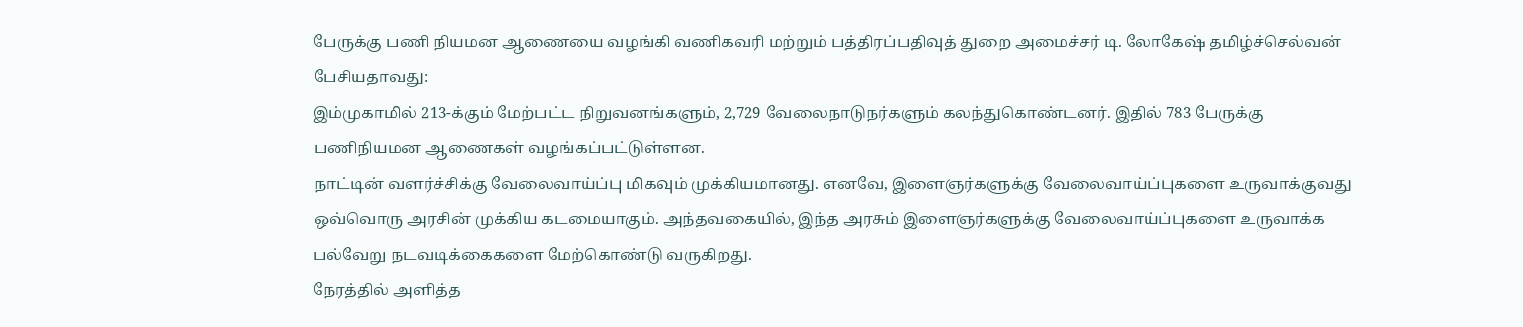பேருக்கு பணி நியமன ஆணையை வழங்கி வணிகவரி மற்றும் பத்திரப்பதிவுத் துறை அமைச்சர் டி. லோகேஷ் தமிழ்ச்செல்வன் பேசியதாவது:
இம்முகாமில் 213-க்கும் மேற்பட்ட நிறுவனங்களும், 2,729 வேலைநாடுநர்களும் கலந்துகொண்டனர். இதில் 783 பேருக்கு பணிநியமன ஆணைகள் வழங்கப்பட்டுள்ளன.
நாட்டின் வளர்ச்சிக்கு வேலைவாய்ப்பு மிகவும் முக்கியமானது. எனவே, இளைஞர்களுக்கு வேலைவாய்ப்புகளை உருவாக்குவது ஒவ்வொரு அரசின் முக்கிய கடமையாகும். அந்தவகையில், இந்த அரசும் இளைஞர்களுக்கு வேலைவாய்ப்புகளை உருவாக்க பல்வேறு நடவடிக்கைகளை மேற்கொண்டு வருகிறது.
நேரத்தில் அளித்த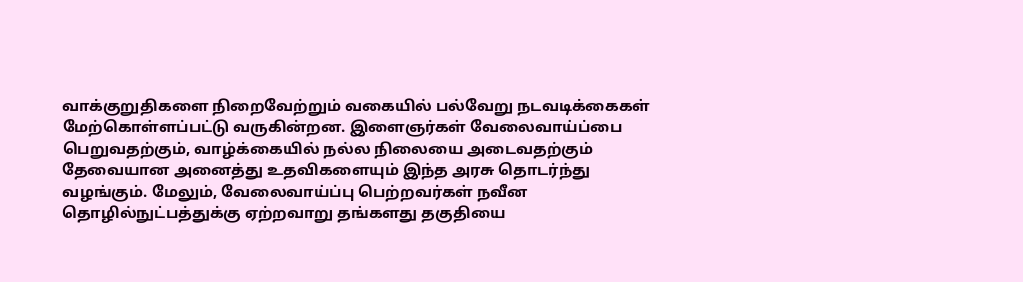வாக்குறுதிகளை நிறைவேற்றும் வகையில் பல்வேறு நடவடிக்கைகள் மேற்கொள்ளப்பட்டு வருகின்றன. இளைஞர்கள் வேலைவாய்ப்பை பெறுவதற்கும், வாழ்க்கையில் நல்ல நிலையை அடைவதற்கும் தேவையான அனைத்து உதவிகளையும் இந்த அரசு தொடர்ந்து வழங்கும். மேலும், வேலைவாய்ப்பு பெற்றவர்கள் நவீன தொழில்நுட்பத்துக்கு ஏற்றவாறு தங்களது தகுதியை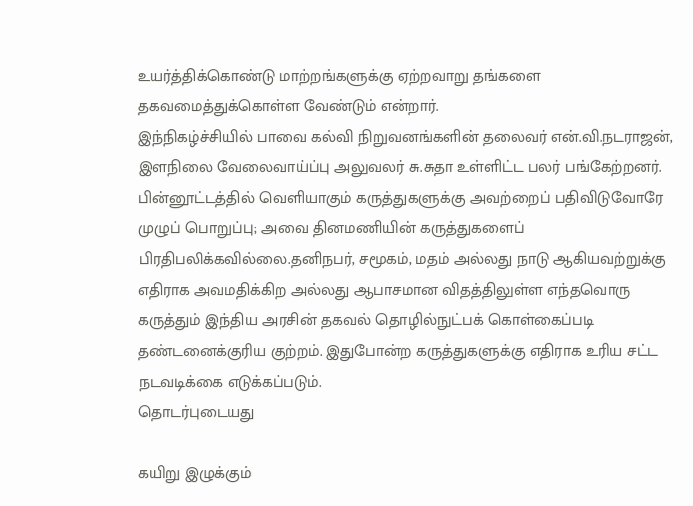உயர்த்திக்கொண்டு மாற்றங்களுக்கு ஏற்றவாறு தங்களை தகவமைத்துக்கொள்ள வேண்டும் என்றார்.
இந்நிகழ்ச்சியில் பாவை கல்வி நிறுவனங்களின் தலைவர் என்.வி.நடராஜன், இளநிலை வேலைவாய்ப்பு அலுவலர் சு.சுதா உள்ளிட்ட பலர் பங்கேற்றனர்.
பின்னூட்டத்தில் வெளியாகும் கருத்துகளுக்கு அவற்றைப் பதிவிடுவோரே முழுப் பொறுப்பு; அவை தினமணியின் கருத்துகளைப் பிரதிபலிக்கவில்லை.தனிநபர், சமூகம், மதம் அல்லது நாடு ஆகியவற்றுக்கு எதிராக அவமதிக்கிற அல்லது ஆபாசமான விதத்திலுள்ள எந்தவொரு கருத்தும் இந்திய அரசின் தகவல் தொழில்நுட்பக் கொள்கைப்படி தண்டனைக்குரிய குற்றம். இதுபோன்ற கருத்துகளுக்கு எதிராக உரிய சட்ட நடவடிக்கை எடுக்கப்படும்.
தொடர்புடையது

கயிறு இழுக்கும்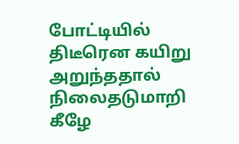போட்டியில் திடீரென கயிறு அறுந்ததால் நிலைதடுமாறி கீழே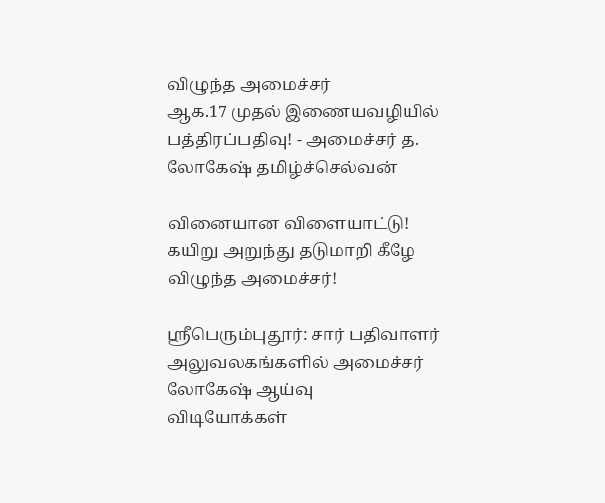விழுந்த அமைச்சர்
ஆக.17 முதல் இணையவழியில் பத்திரப்பதிவு! - அமைச்சர் த. லோகேஷ் தமிழ்ச்செல்வன்

வினையான விளையாட்டு! கயிறு அறுந்து தடுமாறி கீழே விழுந்த அமைச்சர்!

ஸ்ரீபெரும்புதூர்: சார் பதிவாளர் அலுவலகங்களில் அமைச்சர் லோகேஷ் ஆய்வு
விடியோக்கள்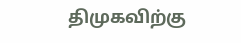திமுகவிற்கு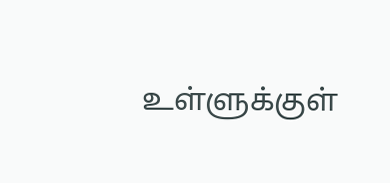உள்ளுக்குள்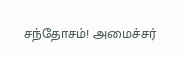சந்தோசம்! அமைச்சர்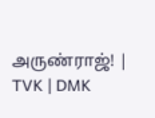அருண்ராஜ்! | TVK | DMK